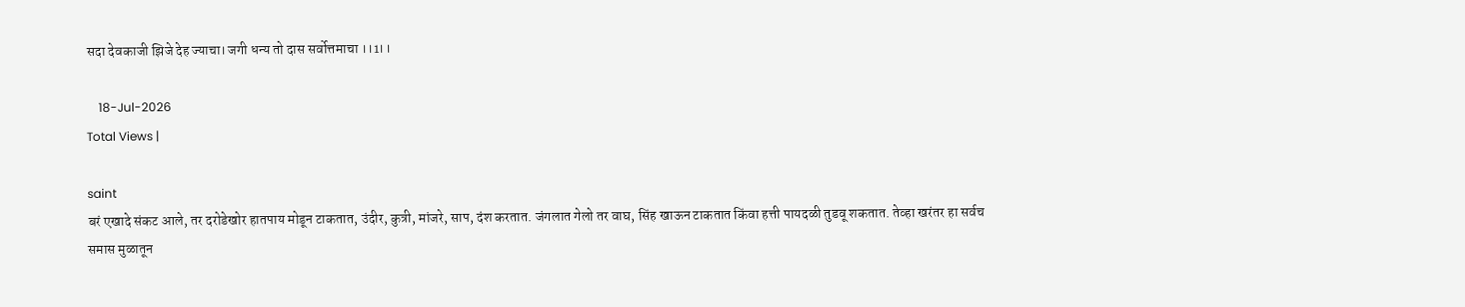सदा देवकाजी झिजे देह ज्याचा। जगी धन्य तो दास सर्वोत्तमाचा ।।1।।

    18-Jul-2026
Total Views |

saint
बरं एखादे संकट आले, तर दरोडेखोर हातपाय मोडून टाकतात, उंदीर, कुत्री, मांजरे, साप, दंश करतात. जंगलात गेलो तर वाघ, सिंह खाऊन टाकतात किंवा हत्ती पायदळी तुडवू शकतात. तेव्हा खरंतर हा सर्वच समास मुळातून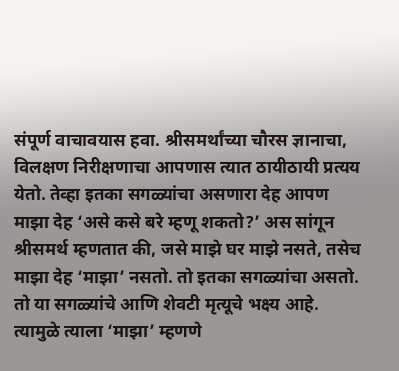संपूर्ण वाचावयास हवा. श्रीसमर्थांच्या चौरस ज्ञानाचा, विलक्षण निरीक्षणाचा आपणास त्यात ठायीठायी प्रत्यय येतो. तेव्हा इतका सगळ्यांचा असणारा देह आपण माझा देह ‘असे कसे बरे म्हणू शकतो?’ अस सांगून श्रीसमर्थ म्हणतात की, जसे माझे घर माझे नसते, तसेच माझा देह ‘माझा’ नसतो. तो इतका सगळ्यांचा असतो. तो या सगळ्यांचे आणि शेवटी मृत्यूचे भक्ष्य आहे. त्यामुळे त्याला ‘माझा’ म्हणणे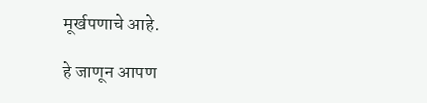मूर्खपणाचे आहे.

हे जाणून आपण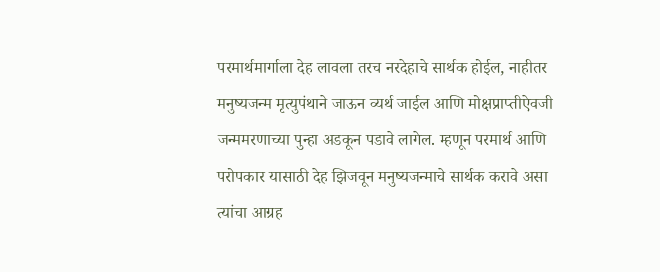परमार्थमार्गाला देह लावला तरच नरदेहाचे सार्थक होईल, नाहीतर मनुष्यजन्म मृत्युपंथाने जाऊन व्यर्थ जाईल आणि मोक्षप्राप्तीऐवजी जन्ममरणाच्या पुन्हा अडकून पडावे लागेल. म्हणून परमार्थ आणि परोपकार यासाठी देह झिजवून मनुष्यजन्माचे सार्थक करावे असा त्यांचा आग्रह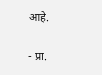आहे.

- प्रा.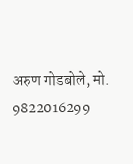अरुण गोडबोले, मो. 9822016299